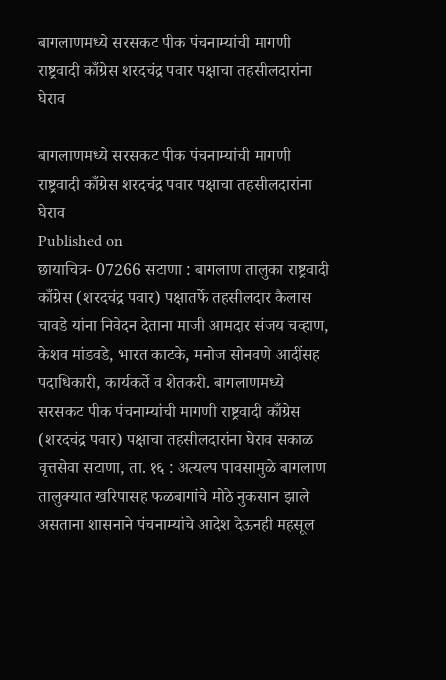बागलाणमध्ये सरसकट पीक पंचनाम्यांची मागणी राष्ट्रवादी काँग्रेस शरदचंद्र पवार पक्षाचा तहसीलदारांना घेराव

बागलाणमध्ये सरसकट पीक पंचनाम्यांची मागणी  राष्ट्रवादी काँग्रेस शरदचंद्र पवार पक्षाचा तहसीलदारांना घेराव
Published on
छायाचित्र- 07266 सटाणा : बागलाण तालुका राष्ट्रवादी काँग्रेस (शरदचंद्र पवार) पक्षातर्फे तहसीलदार कैलास चावडे यांना निवेदन देताना माजी आमदार संजय चव्हाण, केशव मांडवडे, भारत काटके, मनोज सोनवणे आदींसह पदाधिकारी, कार्यकर्ते व शेतकरी. बागलाणमध्ये सरसकट पीक पंचनाम्यांची मागणी राष्ट्रवादी काँग्रेस (शरदचंद्र पवार) पक्षाचा तहसीलदारांना घेराव सकाळ वृत्तसेवा सटाणा, ता. १६ : अत्यल्प पावसामुळे बागलाण तालुक्यात खरिपासह फळबागांचे मोठे नुकसान झाले असताना शासनाने पंचनाम्यांचे आदेश देऊनही महसूल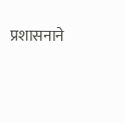प्रशासनाने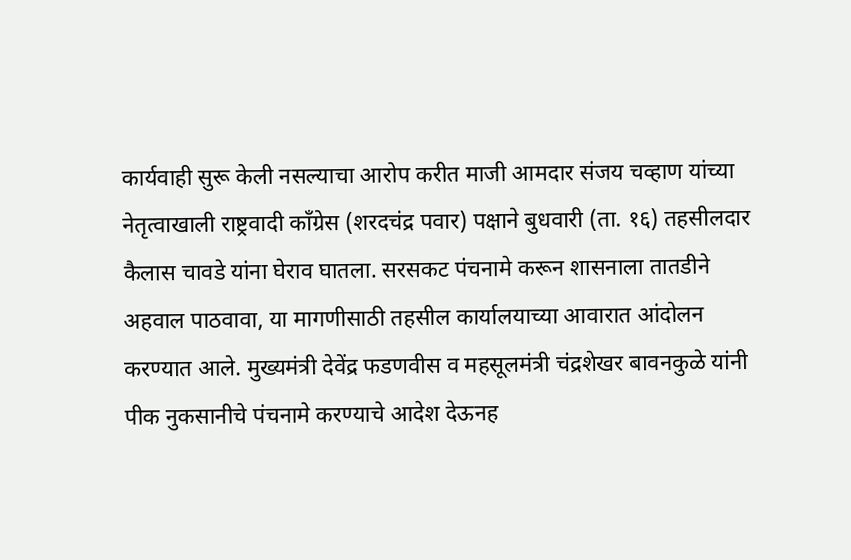कार्यवाही सुरू केली नसल्याचा आरोप करीत माजी आमदार संजय चव्हाण यांच्या नेतृत्वाखाली राष्ट्रवादी काँग्रेस (शरदचंद्र पवार) पक्षाने बुधवारी (ता. १६) तहसीलदार कैलास चावडे यांना घेराव घातला. सरसकट पंचनामे करून शासनाला तातडीने अहवाल पाठवावा, या मागणीसाठी तहसील कार्यालयाच्या आवारात आंदोलन करण्यात आले. मुख्यमंत्री देवेंद्र फडणवीस व महसूलमंत्री चंद्रशेखर बावनकुळे यांनी पीक नुकसानीचे पंचनामे करण्याचे आदेश देऊनह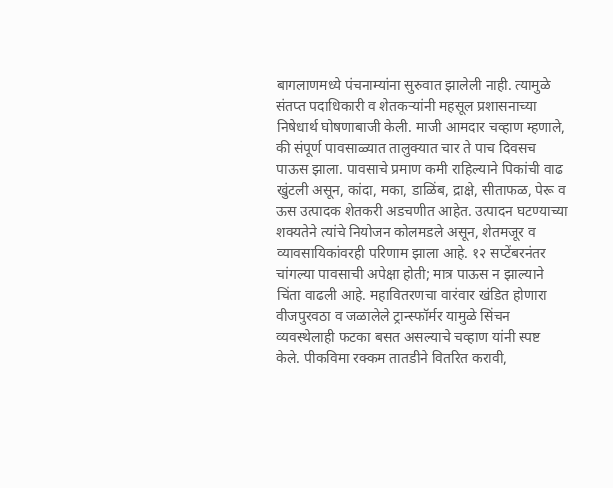बागलाणमध्ये पंचनाम्यांना सुरुवात झालेली नाही. त्यामुळे संतप्त पदाधिकारी व शेतकऱ्यांनी महसूल प्रशासनाच्या निषेधार्थ घोषणाबाजी केली. माजी आमदार चव्हाण म्हणाले, की संपूर्ण पावसाळ्यात तालुक्यात चार ते पाच दिवसच पाऊस झाला. पावसाचे प्रमाण कमी राहिल्याने पिकांची वाढ खुंटली असून, कांदा, मका, डाळिंब, द्राक्षे, सीताफळ, पेरू व ऊस उत्पादक शेतकरी अडचणीत आहेत. उत्पादन घटण्याच्या शक्यतेने त्यांचे नियोजन कोलमडले असून, शेतमजूर व व्यावसायिकांवरही परिणाम झाला आहे. १२ सप्टेंबरनंतर चांगल्या पावसाची अपेक्षा होती; मात्र पाऊस न झाल्याने चिंता वाढली आहे. महावितरणचा वारंवार खंडित होणारा वीजपुरवठा व जळालेले ट्रान्स्फॉर्मर यामुळे सिंचन व्यवस्थेलाही फटका बसत असल्याचे चव्हाण यांनी स्पष्ट केले. पीकविमा रक्कम तातडीने वितरित करावी,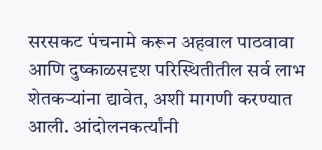सरसकट पंचनामे करून अहवाल पाठवावा आणि दुष्काळसदृश परिस्थितीतील सर्व लाभ शेतकऱ्यांना द्यावेत, अशी मागणी करण्यात आली. आंदोलनकर्त्यांनी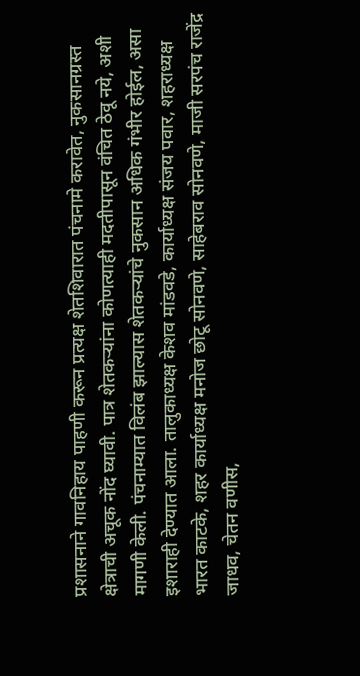प्रशासनाने गावनिहाय पाहणी करून प्रत्यक्ष शेतशिवारात पंचनामे करावेत, नुकसानग्रस्त क्षेत्राची अचूक नोंद घ्यावी. पात्र शेतकऱ्यांना कोणत्याही मदतीपासून वंचित ठेवू नये, अशी मागणी केली. पंचनाम्यात विलंब झाल्यास शेतकऱ्यांचे नुकसान अधिक गंभीर होईल, असा इशाराही देण्यात आला. तालुकाध्यक्ष केशव मांडवडे, कार्याध्यक्ष संजय पवार, शहराध्यक्ष भारत काटके, शहर कार्याध्यक्ष मनोज छोटू सोनवणे, साहेबराव सोनवणे, माजी सरपंच राजेंद्र जाधव, चेतन वणीस,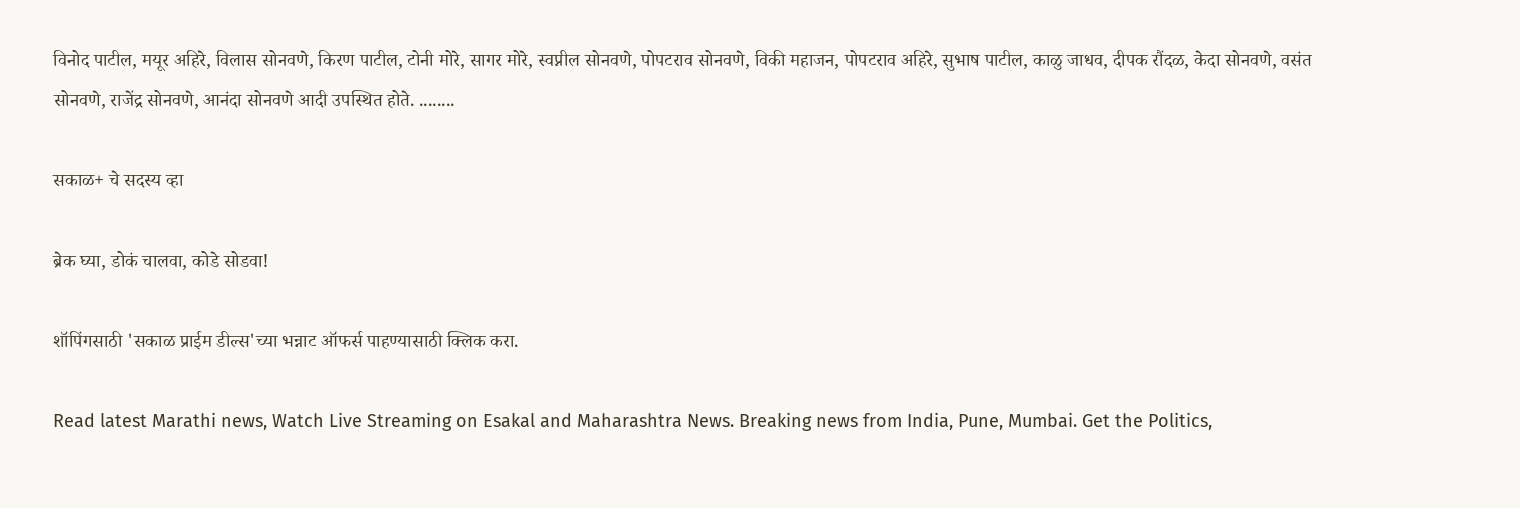विनोद पाटील, मयूर अहिरे, विलास सोनवणे, किरण पाटील, टोनी मोरे, सागर मोरे, स्वप्नील सोनवणे, पोपटराव सोनवणे, विकी महाजन, पोपटराव अहिरे, सुभाष पाटील, काळु जाधव, दीपक रौंदळ, केदा सोनवणे, वसंत सोनवणे, राजेंद्र सोनवणे, आनंदा सोनवणे आदी उपस्थित होते. ........

सकाळ+ चे सदस्य व्हा

ब्रेक घ्या, डोकं चालवा, कोडे सोडवा!

शॉपिंगसाठी 'सकाळ प्राईम डील्स'च्या भन्नाट ऑफर्स पाहण्यासाठी क्लिक करा.

Read latest Marathi news, Watch Live Streaming on Esakal and Maharashtra News. Breaking news from India, Pune, Mumbai. Get the Politics,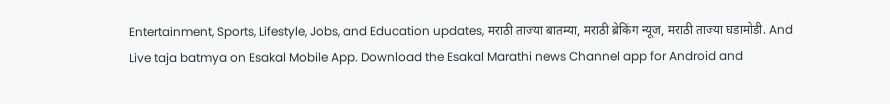Entertainment, Sports, Lifestyle, Jobs, and Education updates, मराठी ताज्या बातम्या, मराठी ब्रेकिंग न्यूज, मराठी ताज्या घडामोडी. And Live taja batmya on Esakal Mobile App. Download the Esakal Marathi news Channel app for Android and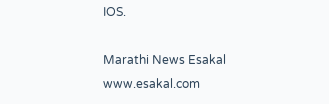IOS.

Marathi News Esakal
www.esakal.com